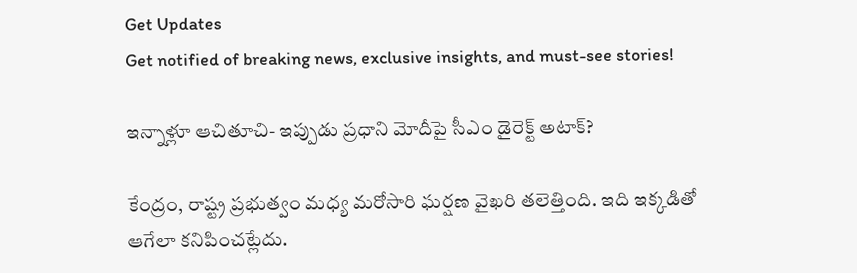Get Updates
Get notified of breaking news, exclusive insights, and must-see stories!

ఇన్నాళ్లూ ఆచితూచి- ఇప్పుడు ప్రధాని మోదీపై సీఎం డైరెక్ట్ అటాక్?

కేంద్రం, రాష్ట్ర ప్రభుత్వం మధ్య మరోసారి ఘర్షణ వైఖరి తలెత్తింది. ఇది ఇక్కడితో ఆగేలా కనిపించట్లేదు.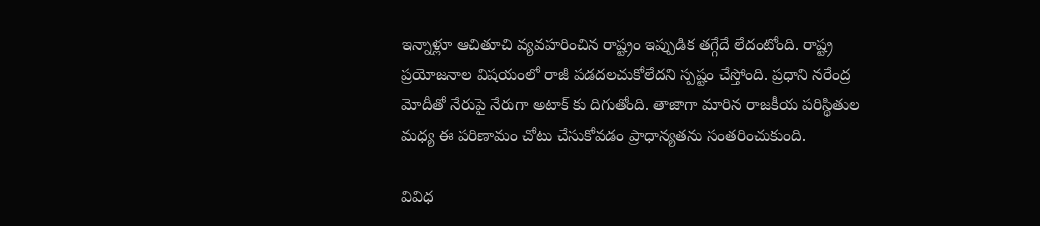ఇన్నాళ్లూ ఆచితూచి వ్యవహరించిన రాష్ట్రం ఇప్పుడిక తగ్గేదే లేదంటోంది. రాష్ట్ర ప్రయోజనాల విషయంలో రాజీ పడదలచుకోలేదని స్పష్టం చేస్తోంది. ప్రధాని నరేంద్ర మోదీతో నేరుపై నేరుగా అటాక్ కు దిగుతోంది. తాజాగా మారిన రాజకీయ పరిస్థితుల మధ్య ఈ పరిణామం చోటు చేసుకోవడం ప్రాధాన్యతను సంతరించుకుంది.

వివిధ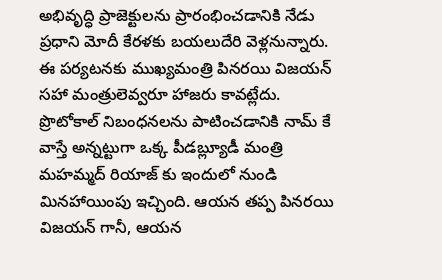అభివృద్ధి ప్రాజెక్టులను ప్రారంభించడానికి నేడు ప్రధాని మోదీ కేరళకు బయలుదేరి వెళ్లనున్నారు. ఈ పర్యటనకు ముఖ్యమంత్రి పినరయి విజయన్ సహా మంత్రులెవ్వరూ హాజరు కావట్లేదు. ప్రొటోకాల్ నిబంధనలను పాటించడానికి నామ్ కే వాస్తే అన్నట్టుగా ఒక్క పీడబ్ల్యూడీ మంత్రి మహమ్మద్ రియాజ్ కు ఇందులో నుండి మినహాయింపు ఇచ్చింది. ఆయన తప్ప పినరయి విజయన్‌ గానీ, ఆయన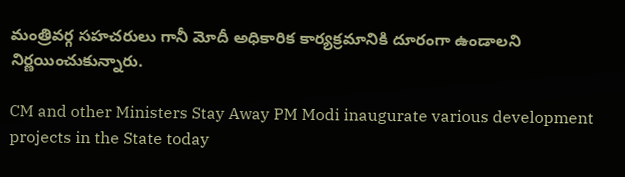మంత్రివర్గ సహచరులు గానీ మోదీ అధికారిక కార్యక్రమానికి దూరంగా ఉండాలని నిర్ణయించుకున్నారు.

CM and other Ministers Stay Away PM Modi inaugurate various development projects in the State today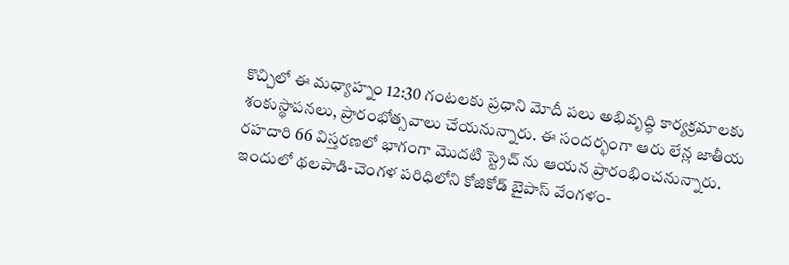కొచ్చిలో ఈ మధ్యాహ్నం 12:30 గంటలకు ప్రధాని మోదీ పలు అభివృద్ధి కార్యక్రమాలకు శంకుస్థాపనలు, ప్రారంభోత్సవాలు చేయనున్నారు. ఈ సందర్భంగా ఆరు లేన్ల జాతీయ రహదారి 66 విస్తరణలో భాగంగా మొదటి స్ట్రెచ్ ను ఆయన ప్రారంభించనున్నారు. ఇందులో థలపాడి-చెంగళ పరిధిలోని కోజికోడ్ బైపాస్‌ వేంగళం-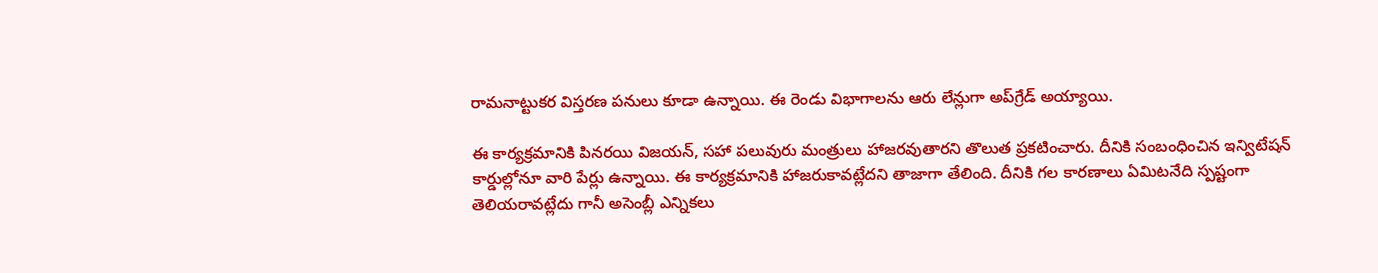రామనాట్టుకర విస్తరణ పనులు కూడా ఉన్నాయి. ఈ రెండు విభాగాలను ఆరు లేన్లుగా అప్‌గ్రేడ్ అయ్యాయి.

ఈ కార్యక్రమానికి పినరయి విజయన్, సహా పలువురు మంత్రులు హాజరవుతారని తొలుత ప్రకటించారు. దీనికి సంబంధించిన ఇన్విటేషన్ కార్డుల్లోనూ వారి పేర్లు ఉన్నాయి. ఈ కార్యక్రమానికి హాజరుకావట్లేదని తాజాగా తేలింది. దీనికి గల కారణాలు ఏమిటనేది స్పష్టంగా తెలియరావట్లేదు గానీ అసెంబ్లీ ఎన్నికలు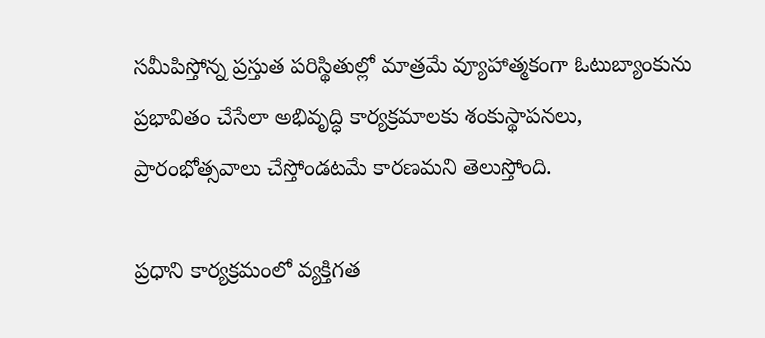సమీపిస్తోన్న ప్రస్తుత పరిస్థితుల్లో మాత్రమే వ్యూహాత్మకంగా ఓటుబ్యాంకును ప్రభావితం చేసేలా అభివృద్ధి కార్యక్రమాలకు శంకుస్థాపనలు, ప్రారంభోత్సవాలు చేస్తోండటమే కారణమని తెలుస్తోంది.

ప్రధాని కార్యక్రమంలో వ్యక్తిగత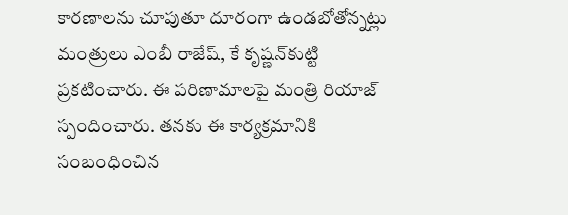కారణాలను చూపుతూ దూరంగా ఉండబోతోన్నట్లు మంత్రులు ఎంబీ రాజేష్, కే కృష్ణన్‌కుట్టి ప్రకటించారు. ఈ పరిణామాలపై మంత్రి రియాజ్ స్పందించారు. తనకు ఈ కార్యక్రమానికి సంబంధించిన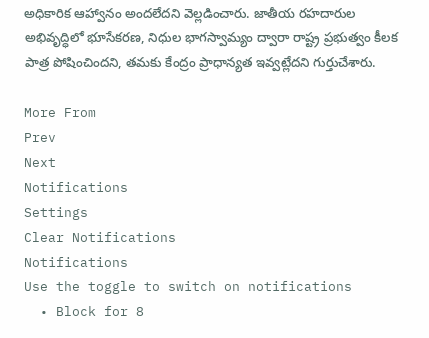అధికారిక ఆహ్వానం అందలేదని వెల్లడించారు. జాతీయ రహదారుల అభివృద్ధిలో భూసేకరణ, నిధుల భాగస్వామ్యం ద్వారా రాష్ట్ర ప్రభుత్వం కీలక పాత్ర పోషించిందని, తమకు కేంద్రం ప్రాధాన్యత ఇవ్వట్లేదని గుర్తుచేశారు.

More From
Prev
Next
Notifications
Settings
Clear Notifications
Notifications
Use the toggle to switch on notifications
  • Block for 8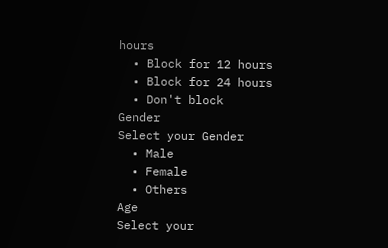hours
  • Block for 12 hours
  • Block for 24 hours
  • Don't block
Gender
Select your Gender
  • Male
  • Female
  • Others
Age
Select your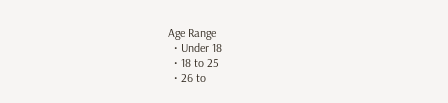Age Range
  • Under 18
  • 18 to 25
  • 26 to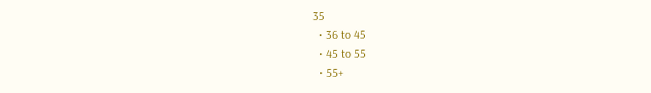35
  • 36 to 45
  • 45 to 55
  • 55+